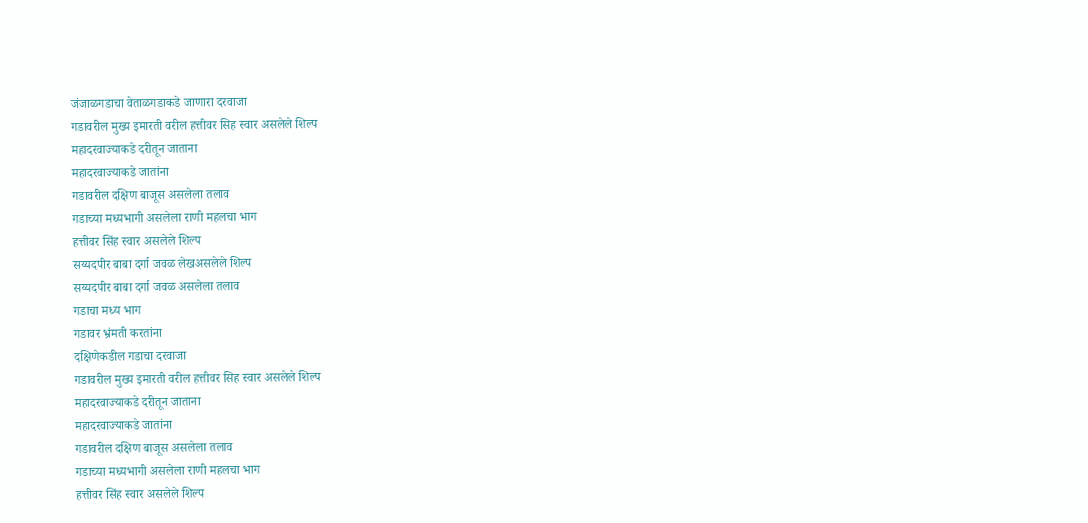जंजाळगडाचा वेताळगडाकडे जाणारा दरवाजा
गडावरील मुख्य इमारती वरील हत्तीवर सिह स्वार असलेले शिल्प
महादरवाज्याकडे दरीतून जाताना
महादरवाज्याकडे जातांना
गडावरील दक्षिण बाजूस असलेला तलाव
गडाच्या मध्यभागी असलेला राणी महलचा भाग
हत्तीवर सिंह स्वार असलेले शिल्प
सय्यदपीर बाबा दर्गा जवळ लेखअसलेले शिल्प
सय्यदपीर बाबा दर्गा जवळ असलेला तलाव
गडाचा मध्य भाग
गडावर भ्रंमती करतांना
दक्षिणेकडील गडाचा दरवाजा
गडावरील मुख्य इमारती वरील हत्तीवर सिह स्वार असलेले शिल्प
महादरवाज्याकडे दरीतून जाताना
महादरवाज्याकडे जातांना
गडावरील दक्षिण बाजूस असलेला तलाव
गडाच्या मध्यभागी असलेला राणी महलचा भाग
हत्तीवर सिंह स्वार असलेले शिल्प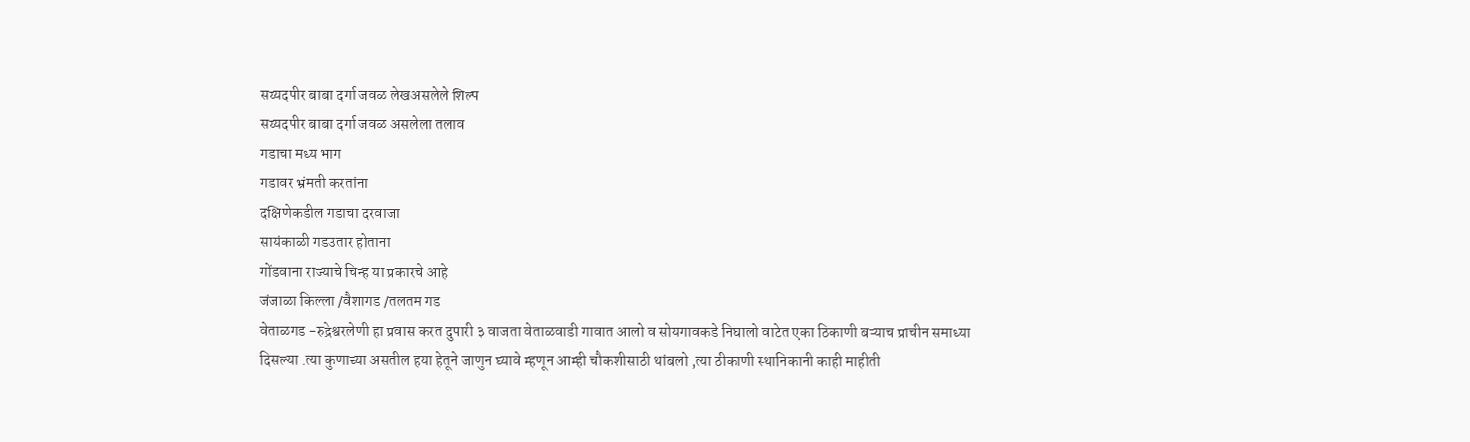सय्यदपीर बाबा दर्गा जवळ लेखअसलेले शिल्प
सय्यदपीर बाबा दर्गा जवळ असलेला तलाव
गडाचा मध्य भाग
गडावर भ्रंमती करतांना
दक्षिणेकडील गडाचा दरवाजा
सायंकाळी गडउतार होताना
गोंडवाना राज्याचे चिन्ह या प्रकारचे आहे
जंजाळा किल्ला /वैशागड /तलतम गड
वेताळगड -रुद्रेश्वरलेणी हा प्रवास करत दुपारी ३ वाजता वेताळवाडी गावात आलो व सोयगावकडे निघालो वाटेत एका ठिकाणी बऱ्याच प्राचीन समाध्या दिसल्या .त्या कुणाच्या असतील हया हेतूने जाणुन घ्यावे म्हणून आम्ही चौकशीसाठी थांबलो ,त्या ठीकाणी स्थानिकानी काही माहीती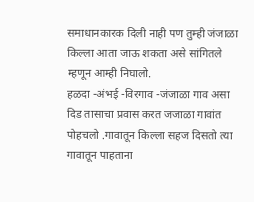समाधानकारक दिली नाही पण तुम्ही जंजाळा किल्ला आता जाऊ शकता असे सांगितले म्हणून आम्ही निघालो.
हळदा -अंभई -विरगाव -जंजाळा गाव असा दिड तासाचा प्रवास करत जजाळा गावांत पोहचलो .गावातून किल्ला सहज दिसतो त्या गावातून पाहताना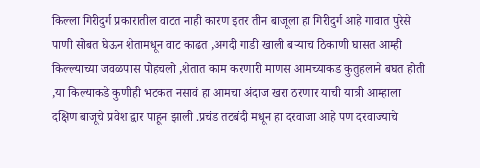किल्ला गिरीदुर्ग प्रकारातील वाटत नाही कारण इतर तीन बाजूला हा गिरीदुर्ग आहे गावात पुरेसे पाणी सोबत घेऊन शेतामधून वाट काढत ,अगदी गाडी खाली बऱ्याच ठिकाणी घासत आम्ही किल्ल्याच्या जवळपास पोहचलो ,शेतात काम करणारी माणस आमच्याकड कुतुहलाने बघत होती ,या किल्याकडे कुणीही भटकत नसावं हा आमचा अंदाज खरा ठरणार याची यात्री आम्हाला दक्षिण बाजूचे प्रवेश द्वार पाहून झाली .प्रचंड तटबंदी मधून हा दरवाजा आहे पण दरवाज्याचे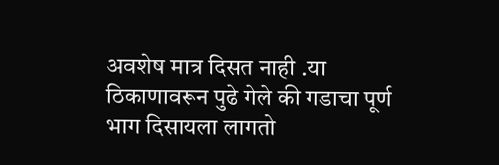अवशेष मात्र दिसत नाही .या ठिकाणावरून पुढे गेले की गडाचा पूर्ण भाग दिसायला लागतो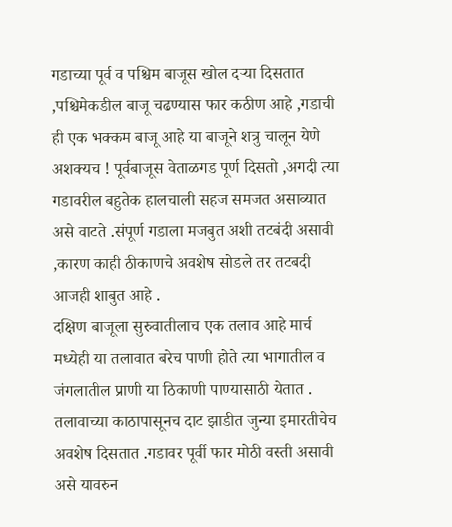गडाच्या पूर्व व पश्चिम बाजूस खोल दऱ्या दिसतात ,पश्चिमेकडील बाजू चढण्यास फार कठीण आहे ,गडाची ही एक भक्कम बाजू आहे या बाजूने शत्रु चालून येणे अशक्यच ! पूर्वबाजूस वेताळगड पूर्ण दिसतो ,अगदी त्या गडावरील बहुतेक हालचाली सहज समजत असाव्यात असे वाटते .संपूर्ण गडाला मजबुत अशी तटबंदी असावी ,कारण काही ठीकाणचे अवशेष सोडले तर तटबदी आजही शाबुत आहे .
दक्षिण बाजूला सुरुवातीलाच एक तलाव आहे मार्च मध्येही या तलावात बरेच पाणी होते त्या भागातील व जंगलातील प्राणी या ठिकाणी पाण्यासाठी येतात . तलावाच्या काठापासूनच दाट झाडीत जुन्या इमारतीचेच अवशेष दिसतात .गडावर पूर्वी फार मोठी वस्ती असावी असे यावरुन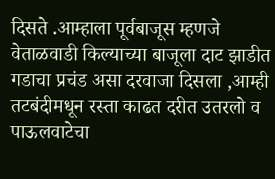दिसते .आम्हाला पूर्वबाजूस म्हणजे वेताळवाडी किल्याच्या बाजूला दाट झाडीत गडाचा प्रचंड असा दरवाजा दिसला ,आम्ही तटबंदीमधून रस्ता काढत दरीत उतरलो व पाऊलवाटेचा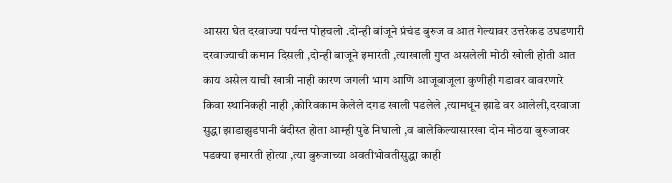आसरा घेत दरवाज्या पर्यन्त पोहचलो .दोन्ही बांजूने प्रंचंड बुरुज व आत गेल्यावर उत्तरेकड उघडणारी दरवाज्याची कमान दिसली ,दोन्ही बाजूने इमारती ,त्याखाली गुप्त असलेली मोठी खोली होती आत काय असेल याची खात्री नाही कारण जगली भाग आणि आजूबाजूला कुणीही गडावर वावरणारे किवा स्थानिकही नाही ,कोरिवकाम केलेले दगड खाली पडलेले ,त्यामधून झाडे वर आलेली,दरवाजा सुद्धा झाडाझुडपानी बंदीस्त होता आम्ही पुढे निघालो ,व बालेकिल्यासारखा दोन मोठया बुरुजावर पडक्या इमारती होत्या ,त्या बुरुजाच्या अवतीभोवतीसुद्धा काही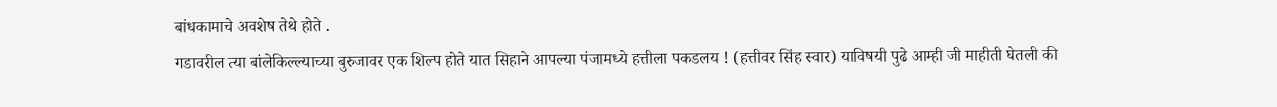बांधकामाचे अवशेष तेथे होते .
गडावरील त्या बांलेकिल्ल्याच्या बुरुजावर एक शिल्प होते यात सिहाने आपल्या पंजामध्ये हत्तीला पकडलय ! (हत्तीवर सिंह स्वार) याविषयी पुढे आम्ही जी माहीती घेतली की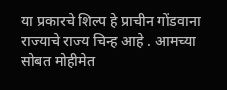या प्रकारचे शिल्प हे प्राचीन गोंडवाना राज्याचे राज्य चिन्ह आहे . आमच्या सोबत मोहीमेत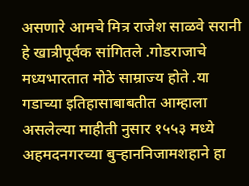असणारे आमचे मित्र राजेश साळवे सरानी हे खात्रीपूर्वक सांगितले .गोडराजाचे मध्यभारतात मोठे साम्राज्य होते .या गडाच्या इतिहासाबाबतीत आम्हाला असलेल्या माहीती नुसार १५५३ मध्ये अहमदनगरच्या बुऱ्हाननिजामशहाने हा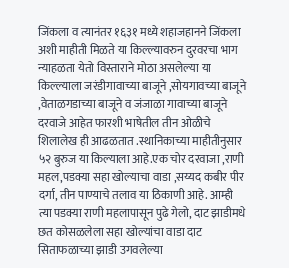जिंकला व त्यानंतर १६३१ मध्ये शहाजहानने जिंकला अशी माहीती मिळते या किल्ल्यावरुन दुरवरचा भाग न्याहळता येतो विस्ताराने मोठा असलेल्या या किल्ल्याला जरंडीगावाच्या बाजूने ,सोयगावच्या बाजूने ,वेताळगडाच्या बाजूने व जंजाळा गावाच्या बाजूने दरवाजे आहेत फारशी भाषेतील तीन ओळीचे शिलालेख ही आढळतात .स्थानिकाच्या माहीतीनुसार ५२ बुरुज या किल्याला आहे.एक चोर दरवाजा ,राणी महल,पडक्या सहा खोल्याचा वाडा ,सय्यद कबीर पीर दर्गा, तीन पाण्याचे तलाव या ठिकाणी आहे. आम्ही त्या पडक्या राणी महलापासून पुढे गेलो, दाट झाडीमधे छत कोसळलेला सहा खोल्यांचा वाडा दाट सिताफळाच्या झाडी उगवलेल्या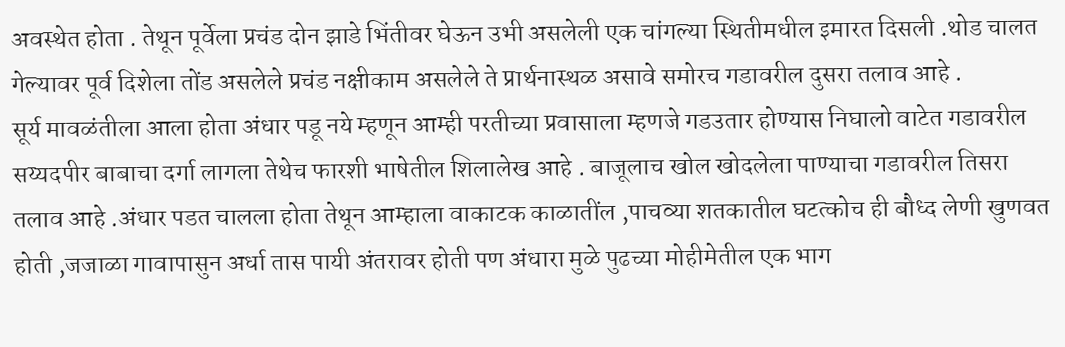अवस्थेत होता . तेथून पूर्वेला प्रचंड दोन झाडे भिंतीवर घेऊन उभी असलेली एक चांगल्या स्थितीमधील इमारत दिसली .थोड चालत गेल्यावर पूर्व दिशेला तोंड असलेले प्रचंड नक्षीकाम असलेले ते प्रार्थनास्थळ असावे समोरच गडावरील दुसरा तलाव आहे .
सूर्य मावळंतीला आला होता अंधार पडू नये म्हणून आम्ही परतीच्या प्रवासाला म्हणजे गडउतार होण्यास निघालो वाटेत गडावरील सय्यदपीर बाबाचा दर्गा लागला तेथेच फारशी भाषेतील शिलालेख आहे . बाजूलाच खोल खोदलेला पाण्याचा गडावरील तिसरा तलाव आहे .अंधार पडत चालला होता तेथून आम्हाला वाकाटक काळातींल ,पाचव्या शतकातील घटत्कोच ही बौध्द लेणी खुणवत होती ,जजाळा गावापासुन अर्धा तास पायी अंतरावर होती पण अंधारा मुळे पुढच्या मोहीमेतील एक भाग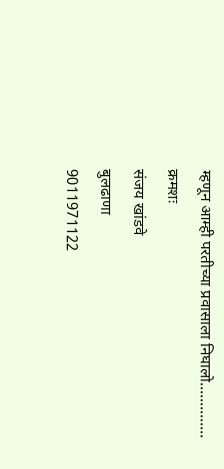म्हणून आम्ही परतीच्या प्रवासाला निघालो..............
क्रमशः
संजय खांडवे
बुलढाणा
9011971122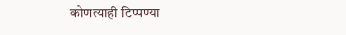कोणत्याही टिप्पण्या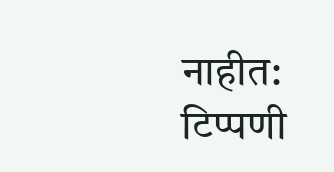नाहीत:
टिप्पणी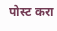पोस्ट करा